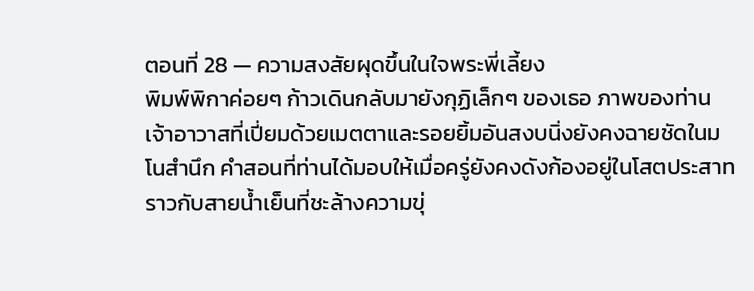ตอนที่ 28 — ความสงสัยผุดขึ้นในใจพระพี่เลี้ยง
พิมพ์พิกาค่อยๆ ก้าวเดินกลับมายังกุฏิเล็กๆ ของเธอ ภาพของท่านเจ้าอาวาสที่เปี่ยมด้วยเมตตาและรอยยิ้มอันสงบนิ่งยังคงฉายชัดในมโนสำนึก คำสอนที่ท่านได้มอบให้เมื่อครู่ยังคงดังก้องอยู่ในโสตประสาท ราวกับสายน้ำเย็นที่ชะล้างความขุ่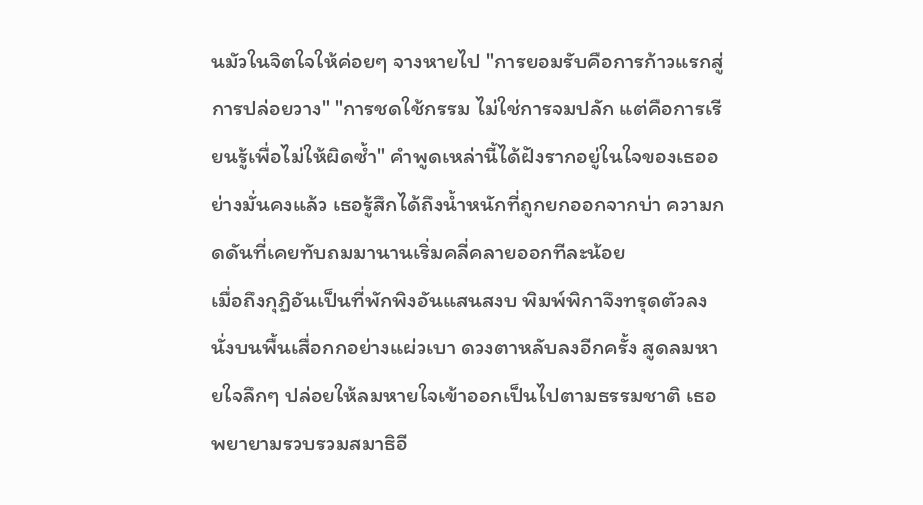นมัวในจิตใจให้ค่อยๆ จางหายไป "การยอมรับคือการก้าวแรกสู่การปล่อยวาง" "การชดใช้กรรม ไม่ใช่การจมปลัก แต่คือการเรียนรู้เพื่อไม่ให้ผิดซ้ำ" คำพูดเหล่านี้ได้ฝังรากอยู่ในใจของเธออย่างมั่นคงแล้ว เธอรู้สึกได้ถึงน้ำหนักที่ถูกยกออกจากบ่า ความกดดันที่เคยทับถมมานานเริ่มคลี่คลายออกทีละน้อย
เมื่อถึงกุฏิอันเป็นที่พักพิงอันแสนสงบ พิมพ์พิกาจึงทรุดตัวลงนั่งบนพื้นเสื่อกกอย่างแผ่วเบา ดวงตาหลับลงอีกครั้ง สูดลมหายใจลึกๆ ปล่อยให้ลมหายใจเข้าออกเป็นไปตามธรรมชาติ เธอพยายามรวบรวมสมาธิอี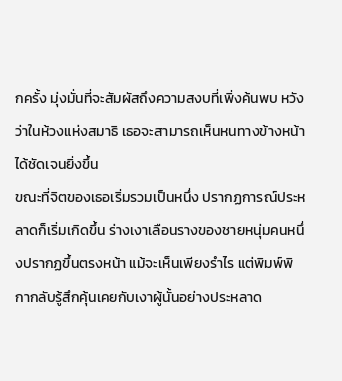กครั้ง มุ่งมั่นที่จะสัมผัสถึงความสงบที่เพิ่งค้นพบ หวังว่าในห้วงแห่งสมาธิ เธอจะสามารถเห็นหนทางข้างหน้าได้ชัดเจนยิ่งขึ้น
ขณะที่จิตของเธอเริ่มรวมเป็นหนึ่ง ปรากฏการณ์ประหลาดก็เริ่มเกิดขึ้น ร่างเงาเลือนรางของชายหนุ่มคนหนึ่งปรากฏขึ้นตรงหน้า แม้จะเห็นเพียงรำไร แต่พิมพ์พิกากลับรู้สึกคุ้นเคยกับเงาผู้นั้นอย่างประหลาด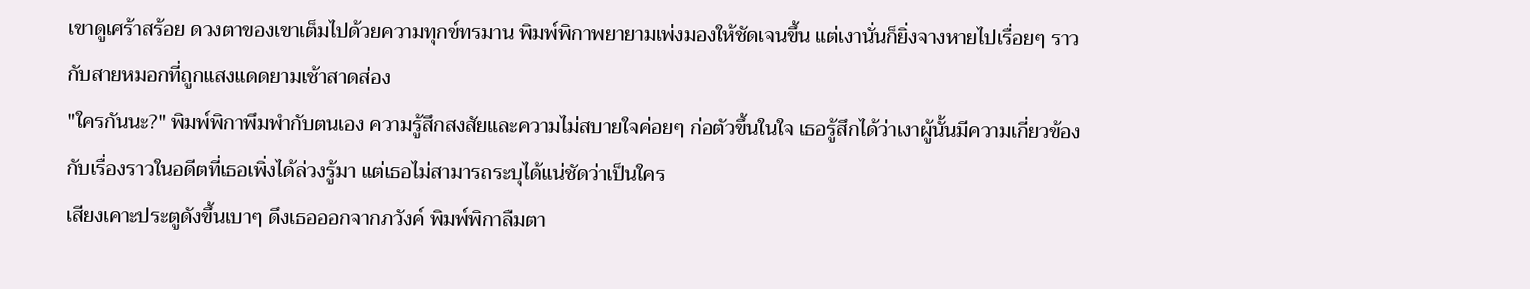เขาดูเศร้าสร้อย ดวงตาของเขาเต็มไปด้วยความทุกข์ทรมาน พิมพ์พิกาพยายามเพ่งมองให้ชัดเจนขึ้น แต่เงานั่นก็ยิ่งจางหายไปเรื่อยๆ ราวกับสายหมอกที่ถูกแสงแดดยามเช้าสาดส่อง
"ใครกันนะ?" พิมพ์พิกาพึมพำกับตนเอง ความรู้สึกสงสัยและความไม่สบายใจค่อยๆ ก่อตัวขึ้นในใจ เธอรู้สึกได้ว่าเงาผู้นั้นมีความเกี่ยวข้องกับเรื่องราวในอดีตที่เธอเพิ่งได้ล่วงรู้มา แต่เธอไม่สามารถระบุได้แน่ชัดว่าเป็นใคร
เสียงเคาะประตูดังขึ้นเบาๆ ดึงเธอออกจากภวังค์ พิมพ์พิกาลืมตา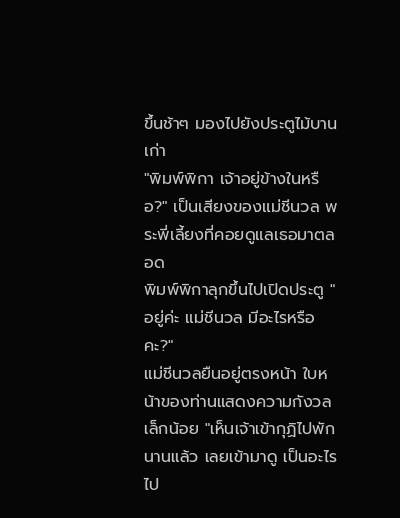ขึ้นช้าๆ มองไปยังประตูไม้บานเก่า
"พิมพ์พิกา เจ้าอยู่ข้างในหรือ?" เป็นเสียงของแม่ชีนวล พระพี่เลี้ยงที่คอยดูแลเธอมาตลอด
พิมพ์พิกาลุกขึ้นไปเปิดประตู "อยู่ค่ะ แม่ชีนวล มีอะไรหรือคะ?"
แม่ชีนวลยืนอยู่ตรงหน้า ใบหน้าของท่านแสดงความกังวลเล็กน้อย "เห็นเจ้าเข้ากุฏิไปพักนานแล้ว เลยเข้ามาดู เป็นอะไรไป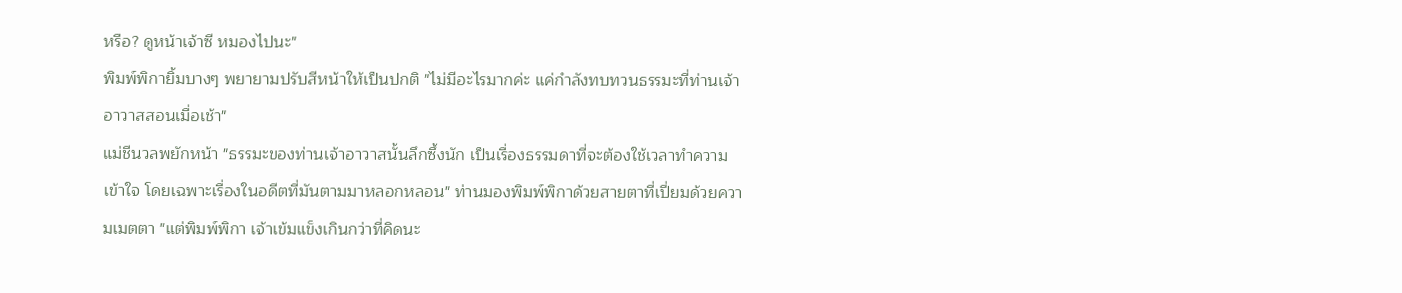หรือ? ดูหน้าเจ้าซี หมองไปนะ"
พิมพ์พิกายิ้มบางๆ พยายามปรับสีหน้าให้เป็นปกติ "ไม่มีอะไรมากค่ะ แค่กำลังทบทวนธรรมะที่ท่านเจ้าอาวาสสอนเมื่อเช้า"
แม่ชีนวลพยักหน้า "ธรรมะของท่านเจ้าอาวาสนั้นลึกซึ้งนัก เป็นเรื่องธรรมดาที่จะต้องใช้เวลาทำความเข้าใจ โดยเฉพาะเรื่องในอดีตที่มันตามมาหลอกหลอน" ท่านมองพิมพ์พิกาด้วยสายตาที่เปี่ยมด้วยความเมตตา "แต่พิมพ์พิกา เจ้าเข้มแข็งเกินกว่าที่คิดนะ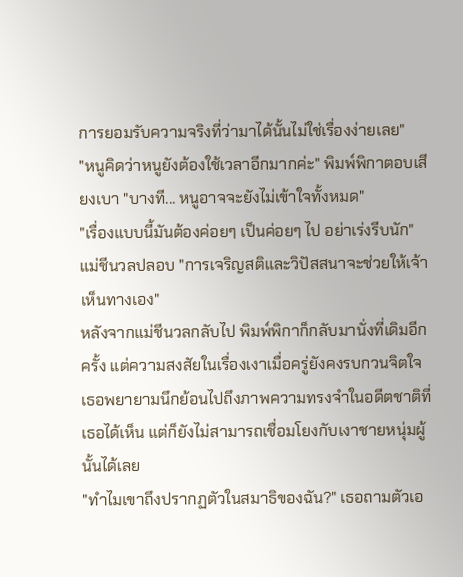การยอมรับความจริงที่ว่ามาได้นั้นไม่ใช่เรื่องง่ายเลย"
"หนูคิดว่าหนูยังต้องใช้เวลาอีกมากค่ะ" พิมพ์พิกาตอบเสียงเบา "บางที... หนูอาจจะยังไม่เข้าใจทั้งหมด"
"เรื่องแบบนี้มันต้องค่อยๆ เป็นค่อยๆ ไป อย่าเร่งรีบนัก" แม่ชีนวลปลอบ "การเจริญสติและวิปัสสนาจะช่วยให้เจ้าเห็นทางเอง"
หลังจากแม่ชีนวลกลับไป พิมพ์พิกาก็กลับมานั่งที่เดิมอีกครั้ง แต่ความสงสัยในเรื่องเงาเมื่อครู่ยังคงรบกวนจิตใจ เธอพยายามนึกย้อนไปถึงภาพความทรงจำในอดีตชาติที่เธอได้เห็น แต่ก็ยังไม่สามารถเชื่อมโยงกับเงาชายหนุ่มผู้นั้นได้เลย
"ทำไมเขาถึงปรากฏตัวในสมาธิของฉัน?" เธอถามตัวเอ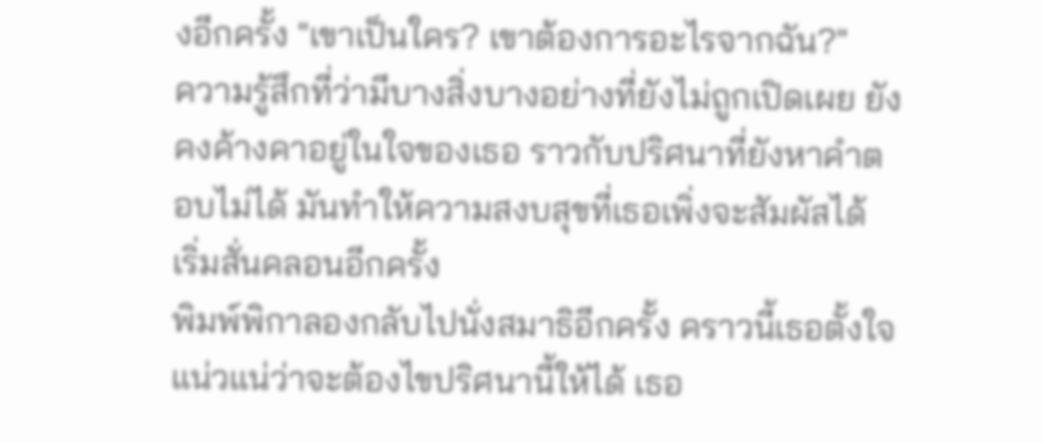งอีกครั้ง "เขาเป็นใคร? เขาต้องการอะไรจากฉัน?"
ความรู้สึกที่ว่ามีบางสิ่งบางอย่างที่ยังไม่ถูกเปิดเผย ยังคงค้างคาอยู่ในใจของเธอ ราวกับปริศนาที่ยังหาคำตอบไม่ได้ มันทำให้ความสงบสุขที่เธอเพิ่งจะสัมผัสได้ เริ่มสั่นคลอนอีกครั้ง
พิมพ์พิกาลองกลับไปนั่งสมาธิอีกครั้ง คราวนี้เธอตั้งใจแน่วแน่ว่าจะต้องไขปริศนานี้ให้ได้ เธอ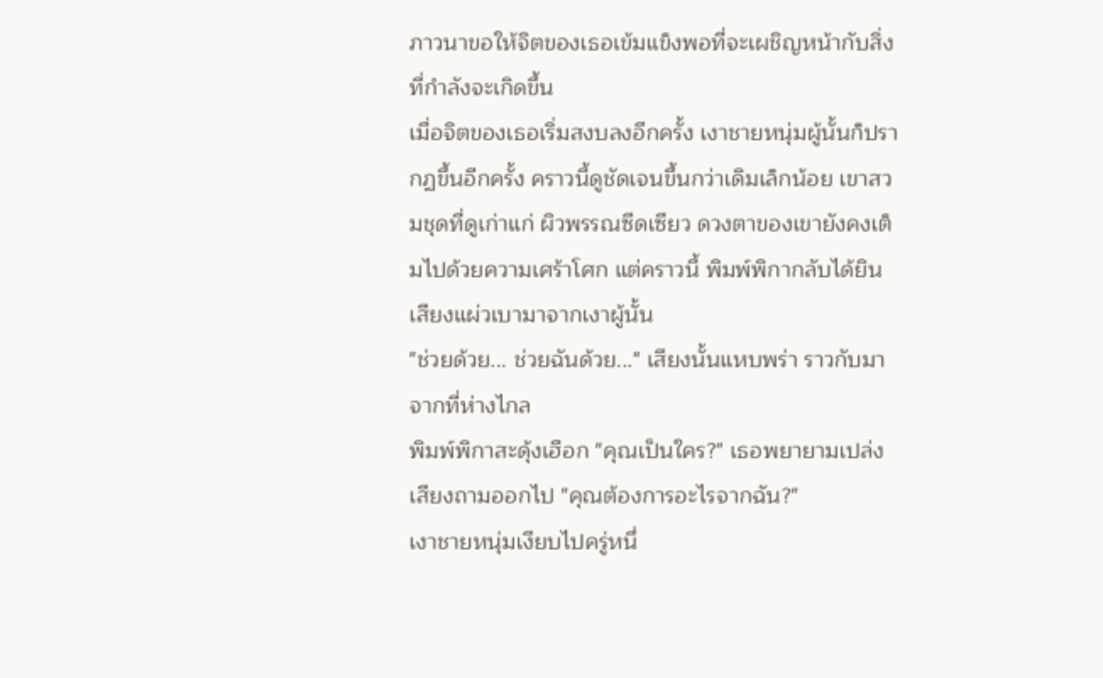ภาวนาขอให้จิตของเธอเข้มแข็งพอที่จะเผชิญหน้ากับสิ่งที่กำลังจะเกิดขึ้น
เมื่อจิตของเธอเริ่มสงบลงอีกครั้ง เงาชายหนุ่มผู้นั้นก็ปรากฏขึ้นอีกครั้ง คราวนี้ดูชัดเจนขึ้นกว่าเดิมเล็กน้อย เขาสวมชุดที่ดูเก่าแก่ ผิวพรรณซีดเซียว ดวงตาของเขายังคงเต็มไปด้วยความเศร้าโศก แต่คราวนี้ พิมพ์พิกากลับได้ยินเสียงแผ่วเบามาจากเงาผู้นั้น
"ช่วยด้วย... ช่วยฉันด้วย..." เสียงนั้นแหบพร่า ราวกับมาจากที่ห่างไกล
พิมพ์พิกาสะดุ้งเฮือก "คุณเป็นใคร?" เธอพยายามเปล่งเสียงถามออกไป "คุณต้องการอะไรจากฉัน?"
เงาชายหนุ่มเงียบไปครู่หนึ่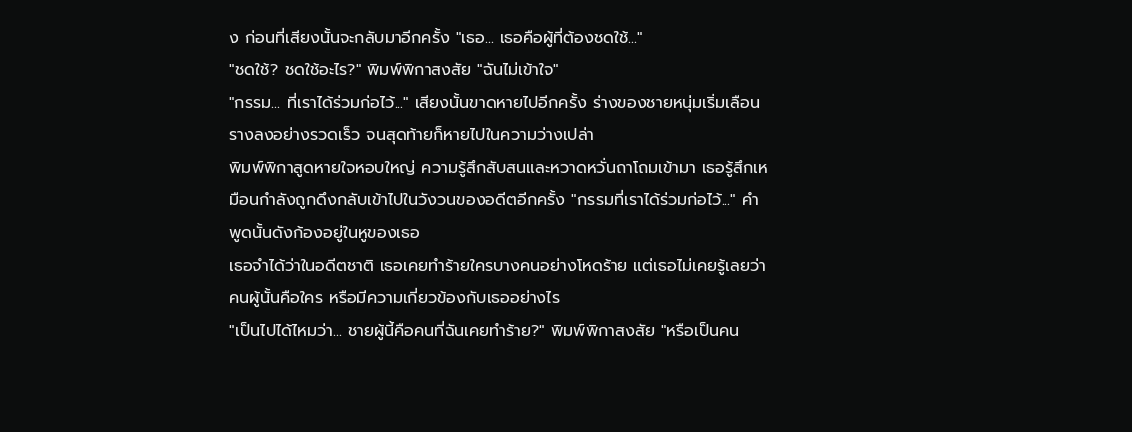ง ก่อนที่เสียงนั้นจะกลับมาอีกครั้ง "เธอ... เธอคือผู้ที่ต้องชดใช้..."
"ชดใช้? ชดใช้อะไร?" พิมพ์พิกาสงสัย "ฉันไม่เข้าใจ"
"กรรม... ที่เราได้ร่วมก่อไว้..." เสียงนั้นขาดหายไปอีกครั้ง ร่างของชายหนุ่มเริ่มเลือนรางลงอย่างรวดเร็ว จนสุดท้ายก็หายไปในความว่างเปล่า
พิมพ์พิกาสูดหายใจหอบใหญ่ ความรู้สึกสับสนและหวาดหวั่นถาโถมเข้ามา เธอรู้สึกเหมือนกำลังถูกดึงกลับเข้าไปในวังวนของอดีตอีกครั้ง "กรรมที่เราได้ร่วมก่อไว้..." คำพูดนั้นดังก้องอยู่ในหูของเธอ
เธอจำได้ว่าในอดีตชาติ เธอเคยทำร้ายใครบางคนอย่างโหดร้าย แต่เธอไม่เคยรู้เลยว่าคนผู้นั้นคือใคร หรือมีความเกี่ยวข้องกับเธออย่างไร
"เป็นไปได้ไหมว่า... ชายผู้นี้คือคนที่ฉันเคยทำร้าย?" พิมพ์พิกาสงสัย "หรือเป็นคน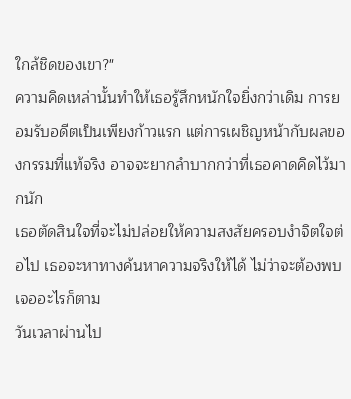ใกล้ชิดของเขา?"
ความคิดเหล่านั้นทำให้เธอรู้สึกหนักใจยิ่งกว่าเดิม การยอมรับอดีตเป็นเพียงก้าวแรก แต่การเผชิญหน้ากับผลของกรรมที่แท้จริง อาจจะยากลำบากกว่าที่เธอคาดคิดไว้มากนัก
เธอตัดสินใจที่จะไม่ปล่อยให้ความสงสัยครอบงำจิตใจต่อไป เธอจะหาทางค้นหาความจริงให้ได้ ไม่ว่าจะต้องพบเจออะไรก็ตาม
วันเวลาผ่านไป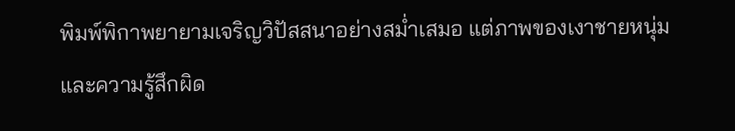พิมพ์พิกาพยายามเจริญวิปัสสนาอย่างสม่ำเสมอ แต่ภาพของเงาชายหนุ่มและความรู้สึกผิด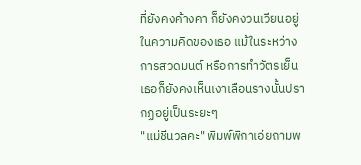ที่ยังคงค้างคา ก็ยังคงวนเวียนอยู่ในความคิดของเธอ แม้ในระหว่างการสวดมนต์ หรือการทำวัตรเย็น เธอก็ยังคงเห็นเงาเลือนรางนั้นปรากฏอยู่เป็นระยะๆ
"แม่ชีนวลคะ" พิมพ์พิกาเอ่ยถามพ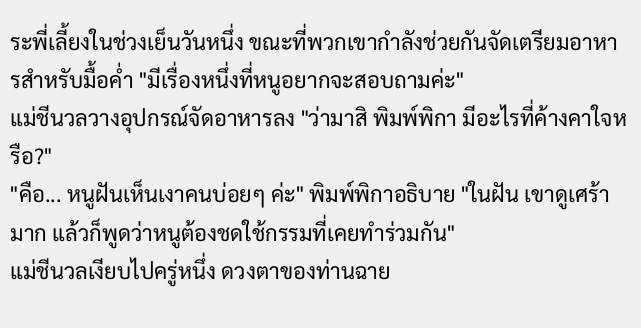ระพี่เลี้ยงในช่วงเย็นวันหนึ่ง ขณะที่พวกเขากำลังช่วยกันจัดเตรียมอาหารสำหรับมื้อค่ำ "มีเรื่องหนึ่งที่หนูอยากจะสอบถามค่ะ"
แม่ชีนวลวางอุปกรณ์จัดอาหารลง "ว่ามาสิ พิมพ์พิกา มีอะไรที่ค้างคาใจหรือ?"
"คือ... หนูฝันเห็นเงาคนบ่อยๆ ค่ะ" พิมพ์พิกาอธิบาย "ในฝัน เขาดูเศร้ามาก แล้วก็พูดว่าหนูต้องชดใช้กรรมที่เคยทำร่วมกัน"
แม่ชีนวลเงียบไปครู่หนึ่ง ดวงตาของท่านฉาย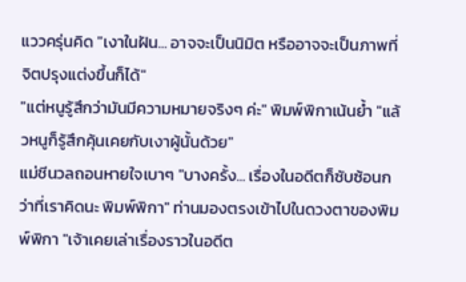แววครุ่นคิด "เงาในฝัน... อาจจะเป็นนิมิต หรืออาจจะเป็นภาพที่จิตปรุงแต่งขึ้นก็ได้"
"แต่หนูรู้สึกว่ามันมีความหมายจริงๆ ค่ะ" พิมพ์พิกาเน้นย้ำ "แล้วหนูก็รู้สึกคุ้นเคยกับเงาผู้นั้นด้วย"
แม่ชีนวลถอนหายใจเบาๆ "บางครั้ง... เรื่องในอดีตก็ซับซ้อนกว่าที่เราคิดนะ พิมพ์พิกา" ท่านมองตรงเข้าไปในดวงตาของพิมพ์พิกา "เจ้าเคยเล่าเรื่องราวในอดีต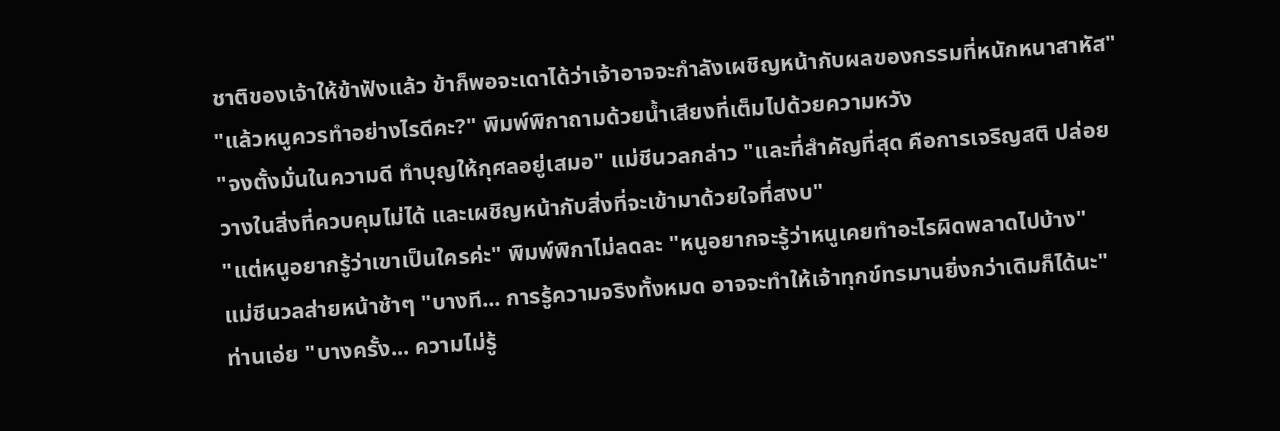ชาติของเจ้าให้ข้าฟังแล้ว ข้าก็พอจะเดาได้ว่าเจ้าอาจจะกำลังเผชิญหน้ากับผลของกรรมที่หนักหนาสาหัส"
"แล้วหนูควรทำอย่างไรดีคะ?" พิมพ์พิกาถามด้วยน้ำเสียงที่เต็มไปด้วยความหวัง
"จงตั้งมั่นในความดี ทำบุญให้กุศลอยู่เสมอ" แม่ชีนวลกล่าว "และที่สำคัญที่สุด คือการเจริญสติ ปล่อยวางในสิ่งที่ควบคุมไม่ได้ และเผชิญหน้ากับสิ่งที่จะเข้ามาด้วยใจที่สงบ"
"แต่หนูอยากรู้ว่าเขาเป็นใครค่ะ" พิมพ์พิกาไม่ลดละ "หนูอยากจะรู้ว่าหนูเคยทำอะไรผิดพลาดไปบ้าง"
แม่ชีนวลส่ายหน้าช้าๆ "บางที... การรู้ความจริงทั้งหมด อาจจะทำให้เจ้าทุกข์ทรมานยิ่งกว่าเดิมก็ได้นะ" ท่านเอ่ย "บางครั้ง... ความไม่รู้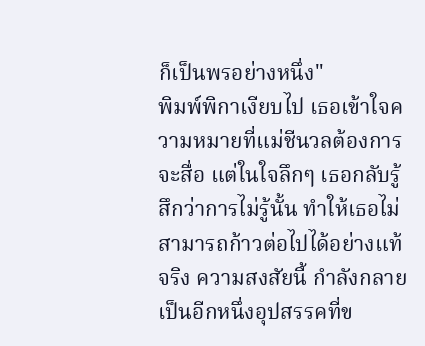ก็เป็นพรอย่างหนึ่ง"
พิมพ์พิกาเงียบไป เธอเข้าใจความหมายที่แม่ชีนวลต้องการจะสื่อ แต่ในใจลึกๆ เธอกลับรู้สึกว่าการไม่รู้นั้น ทำให้เธอไม่สามารถก้าวต่อไปได้อย่างแท้จริง ความสงสัยนี้ กำลังกลายเป็นอีกหนึ่งอุปสรรคที่ข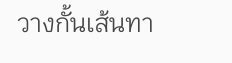วางกั้นเส้นทา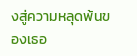งสู่ความหลุดพ้นของเธอ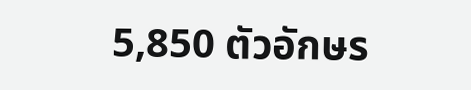5,850 ตัวอักษร